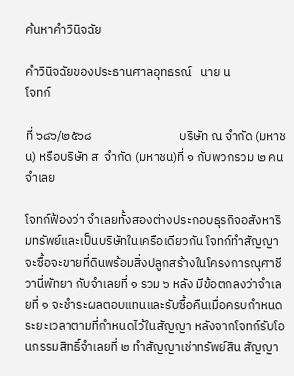ค้นหาคำวินิจฉัย

คำวินิจฉัยของประธานศาลอุทธรณ์   นาย น                                                                                                       โจทก์

ที่ ๖๘๖/๒๕๖๘                               บริษัท ณ จำกัด (มหาชน) หรือบริษัท ส  จำกัด (มหาชน)ที่ ๑ กับพวกรวม ๒ คน          จำเลย

โจทก์ฟ้องว่า จำเลยทั้งสองต่างประกอบธุรกิจอสังหาริมทรัพย์และเป็นบริษัทในเครือเดียวกัน โจทก์ทำสัญญาจะซื้อจะขายที่ดินพร้อมสิ่งปลูกสร้างในโครงการณุศาชีวานี่พัทยา กับจำเลยที่ ๑ รวม ๖ หลัง มีข้อตกลงว่าจำเลยที่ ๑ จะชำระผลตอบแทนและรับซื้อคืนเมื่อครบกำหนดระยะเวลาตามที่กำหนดไว้ในสัญญา หลังจากโจทก์รับโอนกรรมสิทธิ์จำเลยที่ ๒ ทำสัญญาเช่าทรัพย์สิน สัญญา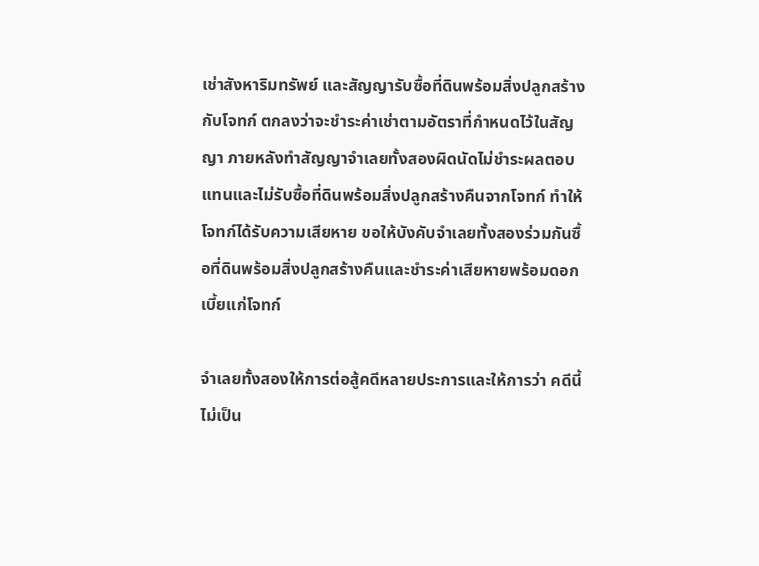เช่าสังหาริมทรัพย์ และสัญญารับซื้อที่ดินพร้อมสิ่งปลูกสร้างกับโจทก์ ตกลงว่าจะชำระค่าเช่าตามอัตราที่กำหนดไว้ในสัญญา ภายหลังทำสัญญาจำเลยทั้งสองผิดนัดไม่ชำระผลตอบแทนและไม่รับซื้อที่ดินพร้อมสิ่งปลูกสร้างคืนจากโจทก์ ทำให้โจทก์ได้รับความเสียหาย ขอให้บังคับจำเลยทั้งสองร่วมกันซื้อที่ดินพร้อมสิ่งปลูกสร้างคืนและชำระค่าเสียหายพร้อมดอกเบี้ยแก่โจทก์

จำเลยทั้งสองให้การต่อสู้คดีหลายประการและให้การว่า คดีนี้ไม่เป็น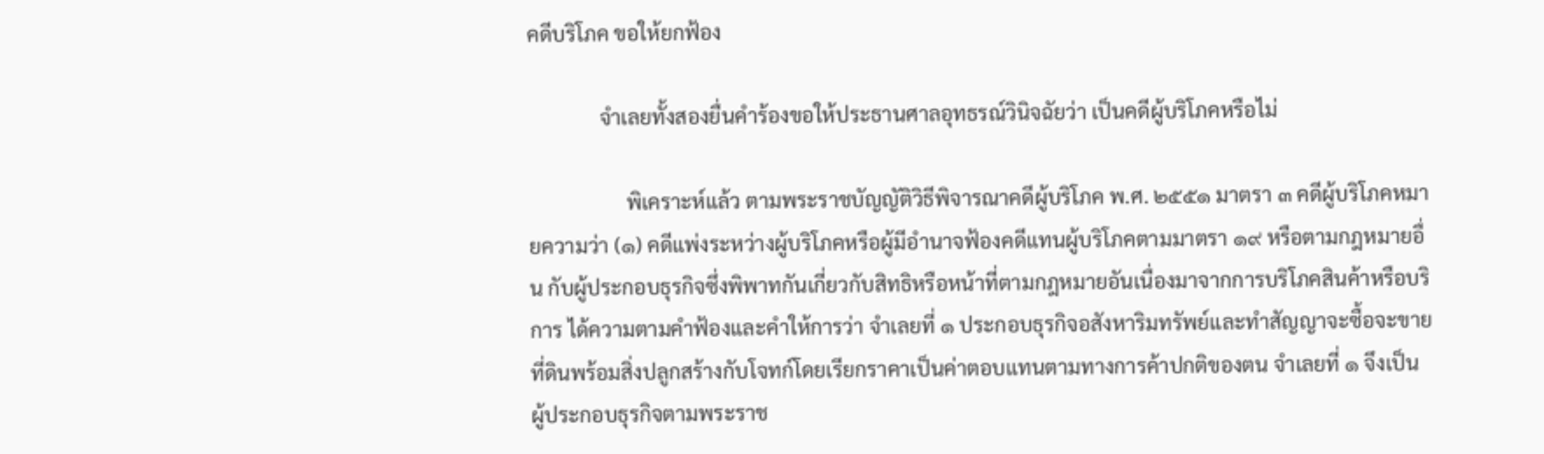คดีบริโภค ขอให้ยกฟ้อง

              จำเลยทั้งสองยื่นคำร้องขอให้ประธานศาลอุทธรณ์วินิจฉัยว่า เป็นคดีผู้บริโภคหรือไม่

                   พิเคราะห์แล้ว ตามพระราชบัญญัติวิธีพิจารณาคดีผู้บริโภค พ.ศ. ๒๕๕๑ มาตรา ๓ คดีผู้บริโภคหมายความว่า (๑) คดีแพ่งระหว่างผู้บริโภคหรือผู้มีอำนาจฟ้องคดีแทนผู้บริโภคตามมาตรา ๑๙ หรือตามกฎหมายอื่น กับผู้ประกอบธุรกิจซึ่งพิพาทกันเกี่ยวกับสิทธิหรือหน้าที่ตามกฎหมายอันเนื่องมาจากการบริโภคสินค้าหรือบริการ ได้ความตามคำฟ้องและคำให้การว่า จำเลยที่ ๑ ประกอบธุรกิจอสังหาริมทรัพย์และทำสัญญาจะซื้อจะขายที่ดินพร้อมสิ่งปลูกสร้างกับโจทก์โดยเรียกราคาเป็นค่าตอบแทนตามทางการค้าปกติของตน จำเลยที่ ๑ จึงเป็น
ผู้ประกอบธุรกิจตามพระราช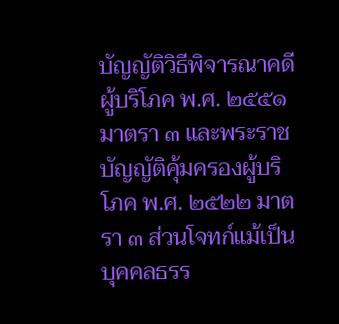บัญญัติวิธีพิจารณาคดีผู้บริโภค พ.ศ. ๒๕๕๑ มาตรา ๓ และพระราชบัญญัติคุ้มครองผู้บริโภค พ.ศ. ๒๕๒๒ มาตรา ๓ ส่วนโจทก์แม้เป็นบุคคลธรร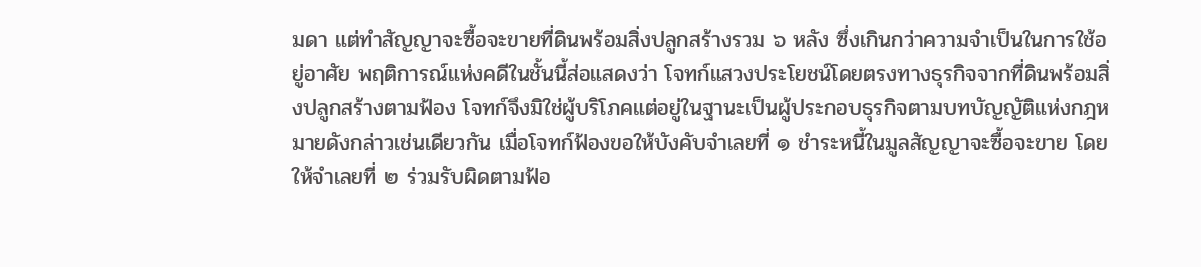มดา แต่ทำสัญญาจะซื้อจะขายที่ดินพร้อมสิ่งปลูกสร้างรวม ๖ หลัง ซึ่งเกินกว่าความจำเป็นในการใช้อยู่อาศัย พฤติการณ์แห่งคดีในชั้นนี้ส่อแสดงว่า โจทก์แสวงประโยชน์โดยตรงทางธุรกิจจากที่ดินพร้อมสิ่งปลูกสร้างตามฟ้อง โจทก์จึงมิใช่ผู้บริโภคแต่อยู่ในฐานะเป็นผู้ประกอบธุรกิจตามบทบัญญัติแห่งกฎหมายดังกล่าวเช่นเดียวกัน เมื่อโจทก์ฟ้องขอให้บังคับจำเลยที่ ๑ ชำระหนี้ในมูลสัญญาจะซื้อจะขาย โดยให้จำเลยที่ ๒ ร่วมรับผิดตามฟ้อ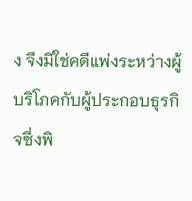ง จึงมิใช่คดีแพ่งระหว่างผู้บริโภคกับผู้ประกอบธุรกิจซึ่งพิ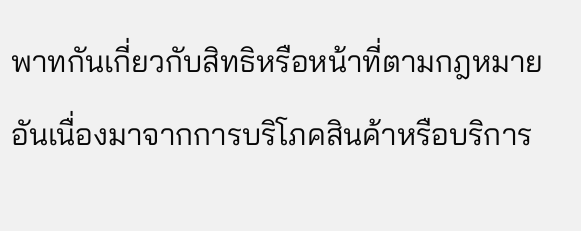พาทกันเกี่ยวกับสิทธิหรือหน้าที่ตามกฎหมายอันเนื่องมาจากการบริโภคสินค้าหรือบริการ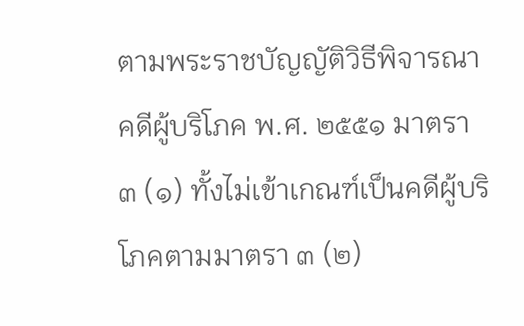ตามพระราชบัญญัติวิธีพิจารณาคดีผู้บริโภค พ.ศ. ๒๕๕๑ มาตรา ๓ (๑) ทั้งไม่เข้าเกณฑ์เป็นคดีผู้บริโภคตามมาตรา ๓ (๒)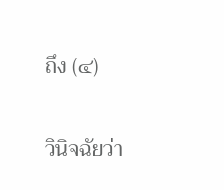ถึง (๔)

วินิจฉัยว่า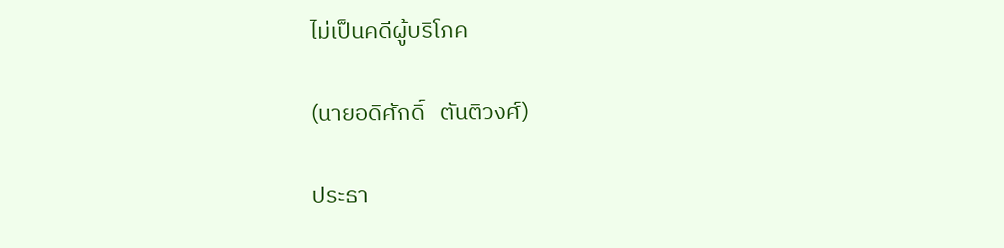ไม่เป็นคดีผู้บริโภค

(นายอดิศักดิ์   ตันติวงศ์)

ประธา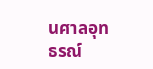นศาลอุทธรณ์